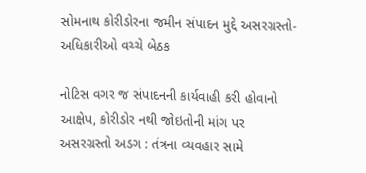સોમનાથ કોરીડોરના જમીન સંપાદન મુદ્દે અસરગ્રસ્તો-અધિકારીઓ વચ્ચે બેઠક

નોટિસ વગર જ સંપાદનની કાર્યવાહી કરી હોવાનો આક્ષેપ, કોરીડોર નથી જોઇતોની માંગ પર અસરગ્રસ્તો અડગ : તંત્રના વ્યવહાર સામે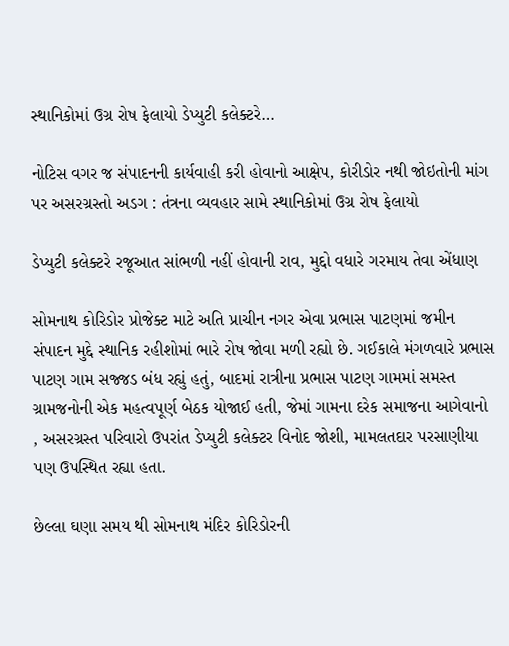સ્થાનિકોમાં ઉગ્ર રોષ ફેલાયો ડેપ્યુટી કલેક્ટરે…

નોટિસ વગર જ સંપાદનની કાર્યવાહી કરી હોવાનો આક્ષેપ, કોરીડોર નથી જોઇતોની માંગ પર અસરગ્રસ્તો અડગ : તંત્રના વ્યવહાર સામે સ્થાનિકોમાં ઉગ્ર રોષ ફેલાયો

ડેપ્યુટી કલેક્ટરે રજૂઆત સાંભળી નહીં હોવાની રાવ, મુદ્દો વધારે ગરમાય તેવા એંધાણ

સોમનાથ કોરિડોર પ્રોજેક્ટ માટે અતિ પ્રાચીન નગર એવા પ્રભાસ પાટણમાં જમીન સંપાદન મુદ્દે સ્થાનિક રહીશોમાં ભારે રોષ જોવા મળી રહ્યો છે. ગઈકાલે મંગળવારે પ્રભાસ પાટણ ગામ સજ્જડ બંધ રહ્યું હતું, બાદમાં રાત્રીના પ્રભાસ પાટણ ગામમાં સમસ્ત ગ્રામજનોની એક મહત્વપૂર્ણ બેઠક યોજાઈ હતી, જેમાં ગામના દરેક સમાજના આગેવાનો , અસરગ્રસ્ત પરિવારો ઉપરાંત ડેપ્યુટી કલેક્ટર વિનોદ જોશી, મામલતદાર પરસાણીયા પણ ઉપસ્થિત રહ્યા હતા.

છેલ્લા ઘણા સમય થી સોમનાથ મંદિર કોરિડોરની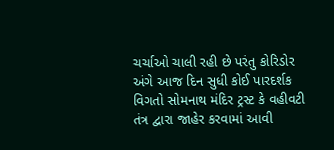ચર્ચાઓ ચાલી રહી છે પરંતુ કોરિડોર અંગે આજ દિન સુધી કોઈ પારદર્શક વિગતો સોમનાથ મંદિર ટ્રસ્ટ કે વહીવટી તંત્ર દ્વારા જાહેર કરવામાં આવી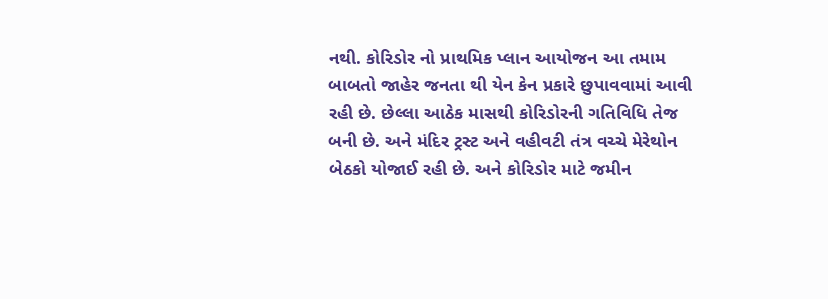નથી. કોરિડોર નો પ્રાથમિક પ્લાન આયોજન આ તમામ બાબતો જાહેર જનતા થી યેન કેન પ્રકારે છુપાવવામાં આવી રહી છે. છેલ્લા આઠેક માસથી કોરિડોરની ગતિવિધિ તેજ બની છે. અને મંદિર ટ્રસ્ટ અને વહીવટી તંત્ર વચ્ચે મેરેથોન બેઠકો યોજાઈ રહી છે. અને કોરિડોર માટે જમીન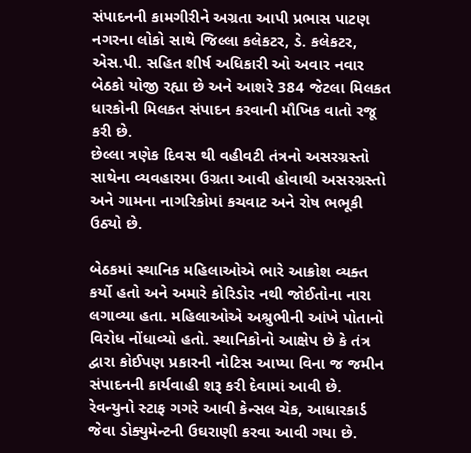સંપાદનની કામગીરીને અગ્રતા આપી પ્રભાસ પાટણ નગરના લોકો સાથે જિલ્લા કલેકટર, ડે. કલેકટર, એસ.પી. સહિત શીર્ષ અધિકારી ઓ અવાર નવાર બેઠકો યોજી રહ્યા છે અને આશરે 384 જેટલા મિલકત ધારકોની મિલકત સંપાદન કરવાની મૌખિક વાતો રજૂ કરી છે.
છેલ્લા ત્રણેક દિવસ થી વહીવટી તંત્રનો અસરગ્રસ્તો સાથેના વ્યવહારમા ઉગ્રતા આવી હોવાથી અસરગ્રસ્તો અને ગામના નાગરિકોમાં કચવાટ અને રોષ ભભૂકી ઉઠ્યો છે.

બેઠકમાં સ્થાનિક મહિલાઓએ ભારે આક્રોશ વ્યક્ત કર્યો હતો અને અમારે કોરિડોર નથી જોઈતોના નારા લગાવ્યા હતા. મહિલાઓએ અશ્રુભીની આંખે પોતાનો વિરોધ નોંધાવ્યો હતો. સ્થાનિકોનો આક્ષેપ છે કે તંત્ર દ્વારા કોઈપણ પ્રકારની નોટિસ આપ્યા વિના જ જમીન સંપાદનની કાર્યવાહી શરૂ કરી દેવામાં આવી છે. રેવન્યુનો સ્ટાફ ગગરે આવી કેન્સલ ચેક, આધારકાર્ડ જેવા ડોક્યુમેન્ટની ઉઘરાણી કરવા આવી ગયા છે.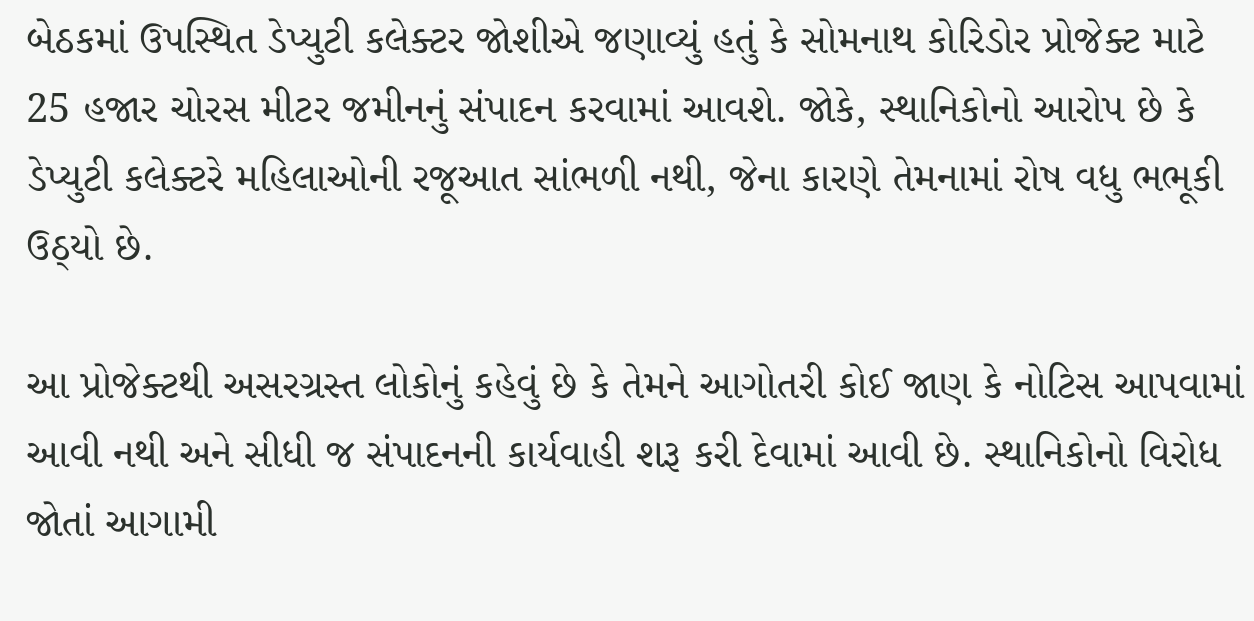બેઠકમાં ઉપસ્થિત ડેપ્યુટી કલેક્ટર જોશીએ જણાવ્યું હતું કે સોમનાથ કોરિડોર પ્રોજેક્ટ માટે 25 હજાર ચોરસ મીટર જમીનનું સંપાદન કરવામાં આવશે. જોકે, સ્થાનિકોનો આરોપ છે કે ડેપ્યુટી કલેક્ટરે મહિલાઓની રજૂઆત સાંભળી નથી, જેના કારણે તેમનામાં રોષ વધુ ભભૂકી ઉઠ્યો છે.

આ પ્રોજેક્ટથી અસરગ્રસ્ત લોકોનું કહેવું છે કે તેમને આગોતરી કોઈ જાણ કે નોટિસ આપવામાં આવી નથી અને સીધી જ સંપાદનની કાર્યવાહી શરૂ કરી દેવામાં આવી છે. સ્થાનિકોનો વિરોધ જોતાં આગામી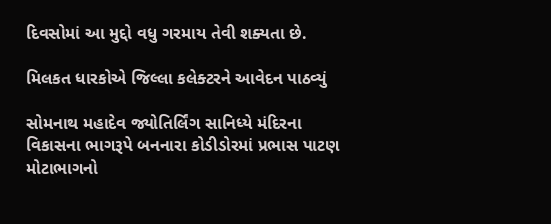દિવસોમાં આ મુદ્દો વધુ ગરમાય તેવી શક્યતા છે.

મિલકત ધારકોએ જિલ્લા કલેક્ટરને આવેદન પાઠવ્યું

સોમનાથ મહાદેવ જ્યોતિર્લિંગ સાનિધ્યે મંદિરના વિકાસના ભાગરૂપે બનનારા કોડીડોરમાં પ્રભાસ પાટણ મોટાભાગનો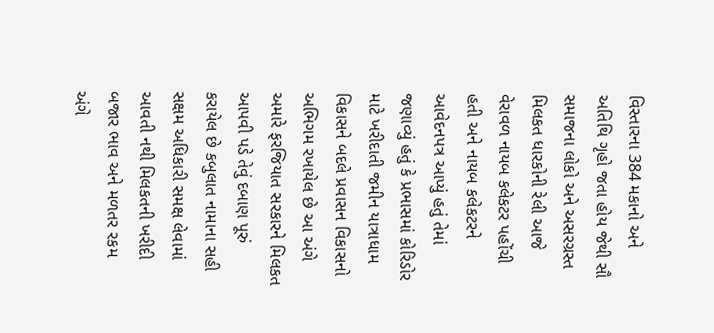વિસ્તારના 384 મકાનો અને અતિથિ ગૃહો જતા હોય જેથી સૌ સમાજના લોકો અને અસરગ્રસ્ત મિલકત ધારકોની રેલી આજે વેરાવળ નાયબ કલેકટર પહોંચી હતી અને નાયબ કલેકટરને આવેદનપત્ર આપ્યું હતું તેમાં જણાવ્યું હતું કે પ્રભાસમાં કોરિડોર માટે ખરીદાતી જમીન યાત્રાધામ વિકાસને બદલે પ્રવાસન વિકાસનો અભિગમ રખાયેલ છે આ અંગે અમારે ફરજિયાત સરકારને મિલકત આપવી પડે તેવું દબાણ પૂરું કરાયેલ છે કબુલાત નામાના સહી સક્ષમ અધિકારી સમક્ષ લેવામાં આવતી નથી મિલકતની ખરીદી બજાર ભાવ અને મળતર રકમ અંગે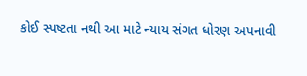કોઈ સ્પષ્ટતા નથી આ માટે ન્યાય સંગત ધોરણ અપનાવી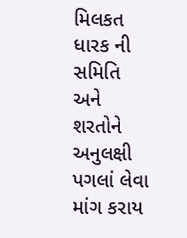મિલકત ધારક ની સમિતિ અને શરતોને અનુલક્ષી પગલાં લેવા માંગ કરાય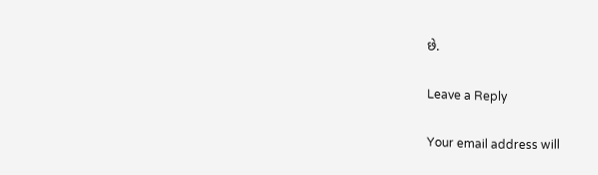છે.

Leave a Reply

Your email address will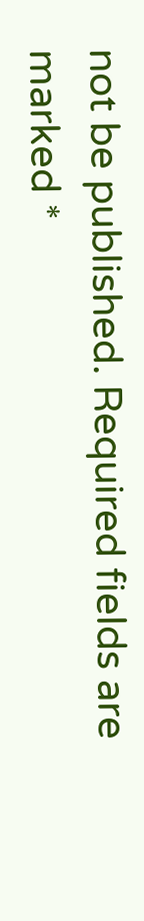not be published. Required fields are marked *